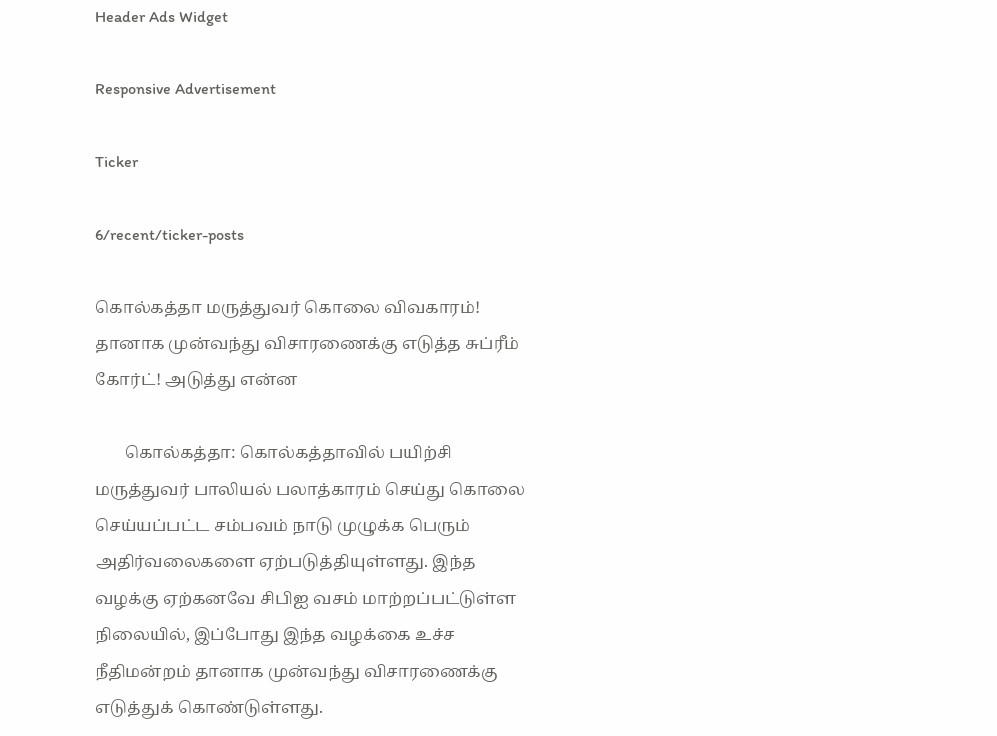Header Ads Widget

Responsive Advertisement

Ticker

6/recent/ticker-posts

கொல்கத்தா மருத்துவர் கொலை விவகாரம்! தானாக முன்வந்து விசாரணைக்கு எடுத்த சுப்ரீம் கோர்ட்! அடுத்து என்ன

       கொல்கத்தா: கொல்கத்தாவில் பயிற்சி மருத்துவர் பாலியல் பலாத்காரம் செய்து கொலை செய்யப்பட்ட சம்பவம் நாடு முழுக்க பெரும் அதிர்வலைகளை ஏற்படுத்தியுள்ளது. இந்த வழக்கு ஏற்கனவே சிபிஐ வசம் மாற்றப்பட்டுள்ள நிலையில், இப்போது இந்த வழக்கை உச்ச நீதிமன்றம் தானாக முன்வந்து விசாரணைக்கு எடுத்துக் கொண்டுள்ளது.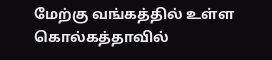மேற்கு வங்கத்தில் உள்ள கொல்கத்தாவில்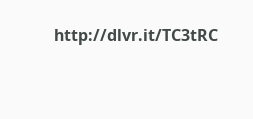http://dlvr.it/TC3tRC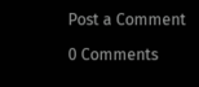Post a Comment

0 Comments